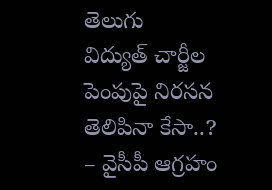తెలుగు
విద్యుత్ చార్జీల పెంపుపై నిరసన తెలిపినా కేసా..? – వైసీపీ ఆగ్రహం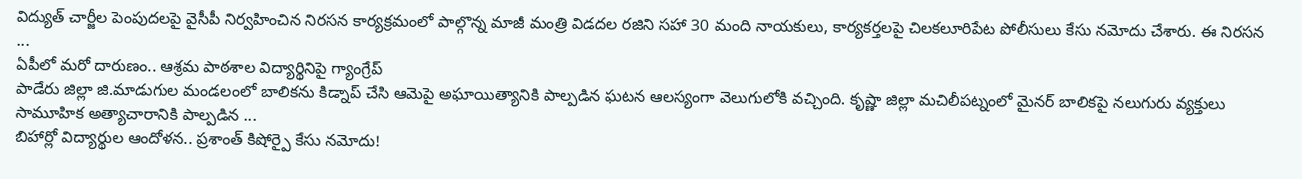విద్యుత్ చార్జీల పెంపుదలపై వైసీపీ నిర్వహించిన నిరసన కార్యక్రమంలో పాల్గొన్న మాజీ మంత్రి విడదల రజిని సహా 30 మంది నాయకులు, కార్యకర్తలపై చిలకలూరిపేట పోలీసులు కేసు నమోదు చేశారు. ఈ నిరసన ...
ఏపీలో మరో దారుణం.. ఆశ్రమ పాఠశాల విద్యార్థినిపై గ్యాంగ్రేప్
పాడేరు జిల్లా జి.మాడుగుల మండలంలో బాలికను కిడ్నాప్ చేసి ఆమెపై అఘాయిత్యానికి పాల్పడిన ఘటన ఆలస్యంగా వెలుగులోకి వచ్చింది. కృష్ణా జిల్లా మచిలీపట్నంలో మైనర్ బాలికపై నలుగురు వ్యక్తులు సామూహిక అత్యాచారానికి పాల్పడిన ...
బిహార్లో విద్యార్థుల ఆందోళన.. ప్రశాంత్ కిషోర్పై కేసు నమోదు!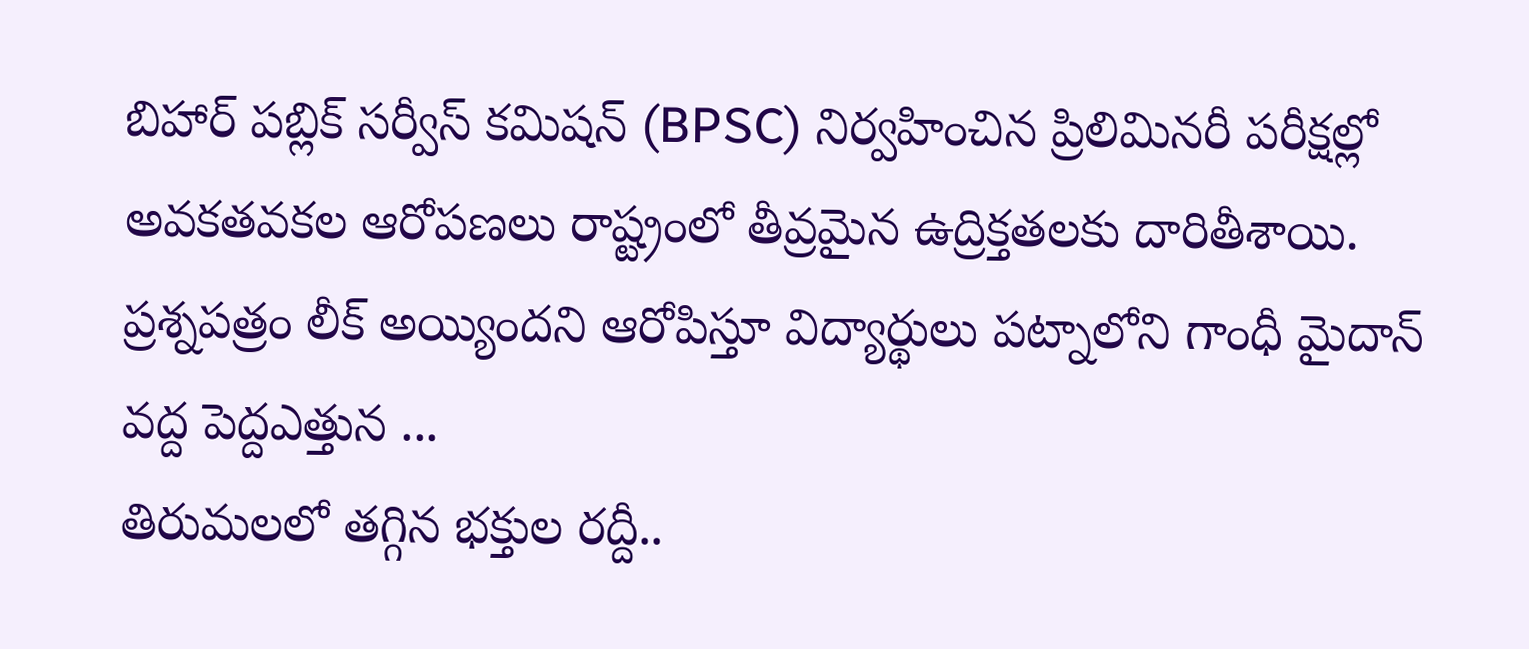బిహార్ పబ్లిక్ సర్వీస్ కమిషన్ (BPSC) నిర్వహించిన ప్రిలిమినరీ పరీక్షల్లో అవకతవకల ఆరోపణలు రాష్ట్రంలో తీవ్రమైన ఉద్రిక్తతలకు దారితీశాయి. ప్రశ్నపత్రం లీక్ అయ్యిందని ఆరోపిస్తూ విద్యార్థులు పట్నాలోని గాంధీ మైదాన్ వద్ద పెద్దఎత్తున ...
తిరుమలలో తగ్గిన భక్తుల రద్దీ..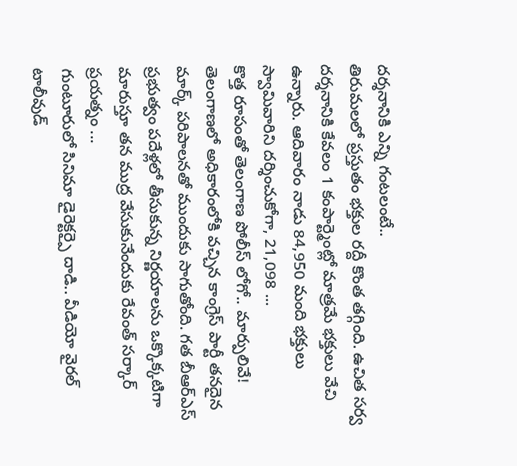దర్శనానికి ఎన్ని గంటలంటే..
తిరుమలలో ప్రస్తుతం భక్తుల రద్దీ కొంత తగ్గింది. ఉచిత సర్వ దర్శనానికి కేవలం 1 కంపార్ట్మెంట్లో మాత్రమే భక్తులు వేచి ఉన్నారు. ఆదివారం నాడు 84,950 మంది భక్తులు స్వామివారిని దర్శించుకోగా, 21,098 ...
కొత్త రూపంతో తెలంగాణ పోలీస్ లోగో.. మార్పులివే!
తెలంగాణలో అధికారంలోకి వచ్చిన కాంగ్రెస్ పార్టీ తనదైన మార్క్ పరిపాలనతో ముందుకు సాగుతోంది. గత బీఆర్ఎస్ ప్రభుత్వం పదేళ్లలో తీసుకున్న నిర్ణయాలను ఒక్కొక్కటిగా మారుస్తూ తన ముద్ర వేసుకునేందుకు రేవంత్ సర్కార్ ప్రయత్నం ...
గుంటూరులో సినిమా డైరెక్టర్పై దాడి.. వీడియో వైరల్
టాలీవుడ్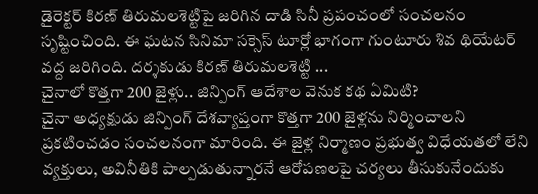డైరెక్టర్ కిరణ్ తిరుమలశెట్టిపై జరిగిన దాడి సినీ ప్రపంచంలో సంచలనం సృష్టించింది. ఈ ఘటన సినిమా సక్సెస్ టూర్లో భాగంగా గుంటూరు శివ థియేటర్ వద్ద జరిగింది. దర్శకుడు కిరణ్ తిరుమలశెట్టి ...
చైనాలో కొత్తగా 200 జైళ్లు.. జిన్పింగ్ ఆదేశాల వెనుక కథ ఏమిటి?
చైనా అధ్యక్షుడు జిన్పింగ్ దేశవ్యాప్తంగా కొత్తగా 200 జైళ్లను నిర్మించాలని ప్రకటించడం సంచలనంగా మారింది. ఈ జైళ్ల నిర్మాణం ప్రభుత్వ విధేయతలో లేని వ్యక్తులు, అవినీతికి పాల్పడుతున్నారనే ఆరోపణలపై చర్యలు తీసుకునేందుకు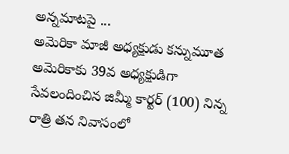అన్నమాటపై ...
అమెరికా మాజీ అధ్యక్షుడు కన్నుమూత
అమెరికాకు 39వ అధ్యక్షుడిగా సేవలందించిన జిమ్మీ కార్టర్ (100) నిన్న రాత్రి తన నివాసంలో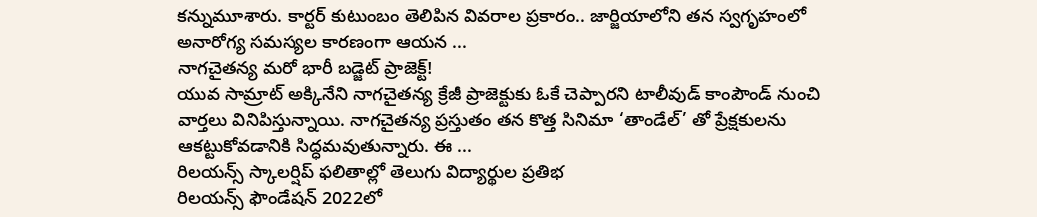కన్నుమూశారు. కార్టర్ కుటుంబం తెలిపిన వివరాల ప్రకారం.. జార్జియాలోని తన స్వగృహంలో అనారోగ్య సమస్యల కారణంగా ఆయన ...
నాగచైతన్య మరో భారీ బడ్జెట్ ప్రాజెక్ట్!
యువ సామ్రాట్ అక్కినేని నాగచైతన్య క్రేజీ ప్రాజెక్టుకు ఓకే చెప్పారని టాలీవుడ్ కాంపౌండ్ నుంచి వార్తలు వినిపిస్తున్నాయి. నాగచైతన్య ప్రస్తుతం తన కొత్త సినిమా ‘తాండేల్’ తో ప్రేక్షకులను ఆకట్టుకోవడానికి సిద్ధమవుతున్నారు. ఈ ...
రిలయన్స్ స్కాలర్షిప్ ఫలితాల్లో తెలుగు విద్యార్థుల ప్రతిభ
రిలయన్స్ ఫౌండేషన్ 2022లో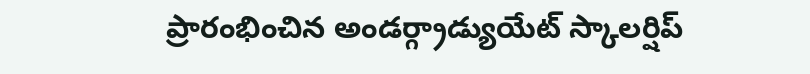ప్రారంభించిన అండర్గ్రాడ్యుయేట్ స్కాలర్షిప్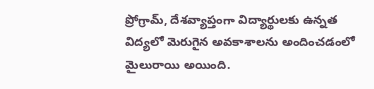ప్రోగ్రామ్, దేశవ్యాప్తంగా విద్యార్థులకు ఉన్నత విద్యలో మెరుగైన అవకాశాలను అందించడంలో మైలురాయి అయింది.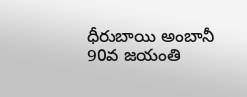ధీరుబాయి అంబానీ 90వ జయంతి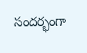సందర్భంగా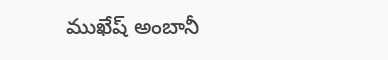ముఖేష్ అంబానీ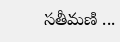సతీమణి ...